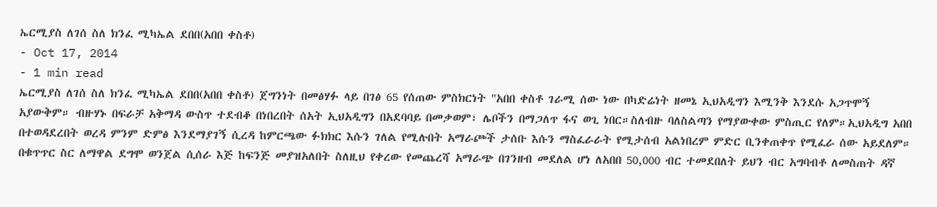ኤርሚያስ ለገሰ ስለ ክንፈ ሚካኤል ደበበ(አበበ ቀስቶ)
- Oct 17, 2014
- 1 min read
ኤርሚያስ ለገሰ ስለ ክንፈ ሚካኤል ደበበ(አበበ ቀስቶ) ጀግንነት በመፅሃፉ ላይ በገፅ 65 የሰጠው ምስክርነት "አበበ ቀስቶ ገራሚ ሰው ነው በካድሬነት ዘመኔ ኢህአዲግን እሚንቅ እንደሱ አጋጥሞኝ አያውቅም። ብዙሃኑ በፍራቻ አቅማዳ ውስጥ ተደብቆ በነበረበት ሰአት ኢህአዲግን በአደባባይ በመቃወም፣ ሌቦችን በማጋለጥ ፋና ወጊ ነበር።ስለብዙ ባለስልጣን የማያውቀው ምስጢር የለም።ኢህአዲግ አበበ በተወዳደረበት ወረዳ ምንም ድምፅ እንደማያገኝ ሲረዳ ከምርጫው ፉክክር እሱን ገለል የሚሉበት አማራጮች ታሰቡ እሱን ማስፈራራት የሚታሰብ አልነበረም ምድር ቢንቀጠቀጥ የሚፈራ ሰው አይደለም። በቁጥጥር ስር ለማዋል ደግሞ ወንጀል ሲሰራ እጅ ከፍንጅ መያዝአለበት ስለዚህ የቀረው የመጨረሻ አማራጭ በገንዘብ መደለል ሆነ ለአበበ 50,000 ብር ተመደበለት ይህን ብር አግባብቶ ለመስጠት ዳኛ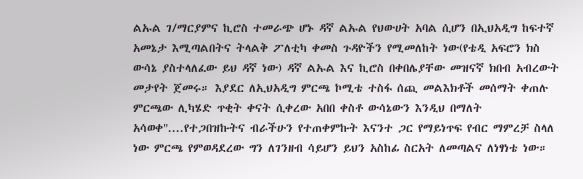ልኡል ገ/ማርያምና ኪሮስ ተመራጭ ሆኑ ዳኛ ልኡል የህውሀት አባል ሲሆን በኢህአዲግ ከፍተኛ አመኔታ እሚጣልበትና ትላልቅ ፖለቲካ ቀመስ ጉዳዮችን የሚመለከት ነው(የቴዲ አፍሮን ክስ ውሳኔ ያስተላለፈው ይህ ዳኛ ነው) ዳኛ ልኡል እና ኪሮስ በቀበሌያቸው መዝናኛ ክበብ አብረውት መታየት ጀመሩ። እያደር ለኢህአዲግ ምርጫ ኮሚቴ ተስፋ ሰጪ መልእክቶች መሰማት ቀጠሉ ምርጫው ሊካሄድ ጥቂት ቀናት ሲቀረው አበበ ቀስቶ ውሳኔውን እንዲህ በማለት አሳወቀ"....የተጋበዝኩትና ብራችሁን የተጠቀምኩት እናንተ ጋር የማይነጥፍ የብር ማምረቻ ስላለ ነው ምርጫ የምወዳደረው ግን ለገንዘብ ሳይሆን ይህን አስከፊ ስርአት ለመጣልና ለነፃነቴ ነው።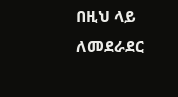በዚህ ላይ ለመደራደር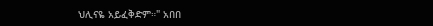ህሊናዬ አይፈቅድም።" አበበ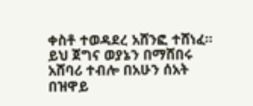ቀስቶ ተወዳደረ አሸንፎ ተሸነፈ። ይህ ጀግና ወያኔን በማሸበሩ አሸባሪ ተብሎ በአሁን ሰአት በዝዋይ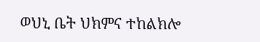ወህኒ ቤት ህክምና ተከልክሎ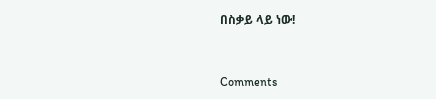በስቃይ ላይ ነው!



Comments